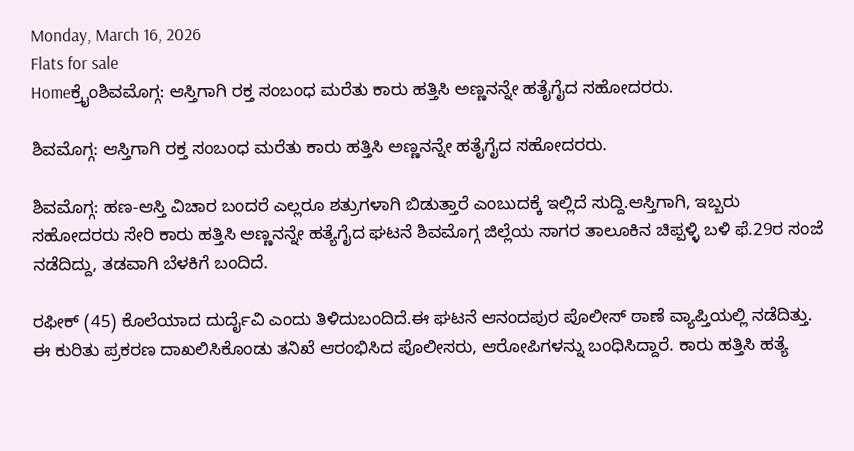Monday, March 16, 2026
Flats for sale
Homeಕ್ರೈಂಶಿವಮೊಗ್ಗ: ಆಸ್ತಿಗಾಗಿ ರಕ್ತ ಸಂಬಂಧ ಮರೆತು ಕಾರು ಹತ್ತಿಸಿ ಅಣ್ಣನನ್ನೇ ಹತೈಗೈದ ಸಹೋದರರು.

ಶಿವಮೊಗ್ಗ: ಆಸ್ತಿಗಾಗಿ ರಕ್ತ ಸಂಬಂಧ ಮರೆತು ಕಾರು ಹತ್ತಿಸಿ ಅಣ್ಣನನ್ನೇ ಹತೈಗೈದ ಸಹೋದರರು.

ಶಿವಮೊಗ್ಗ: ಹಣ-ಆಸ್ತಿ ವಿಚಾರ ಬಂದರೆ ಎಲ್ಲರೂ ಶತ್ರುಗಳಾಗಿ ಬಿಡುತ್ತಾರೆ ಎಂಬುದಕ್ಕೆ ಇಲ್ಲಿದೆ ಸುದ್ದಿ.ಆಸ್ತಿಗಾಗಿ, ಇಬ್ಬರು ಸಹೋದರರು ಸೇರಿ ಕಾರು ಹತ್ತಿಸಿ ಅಣ್ಣನನ್ನೇ ಹತ್ಯೆಗೈದ ಘಟನೆ ಶಿವಮೊಗ್ಗ ಜಿಲ್ಲೆಯ ಸಾಗರ ತಾಲೂಕಿನ ಚಿಪ್ಪಳ್ಳಿ ಬಳಿ ಫೆ.29ರ ಸಂಜೆ ನಡೆದಿದ್ದು, ತಡವಾಗಿ ಬೆಳಕಿಗೆ ಬಂದಿದೆ.

ರಫೀಕ್ (45) ಕೊಲೆಯಾದ ದುರ್ದೈವಿ ಎಂದು ತಿಳಿದುಬಂದಿದೆ.ಈ ಘಟನೆ ಆನಂದಪುರ ಪೊಲೀಸ್ ಠಾಣೆ ವ್ಯಾಪ್ತಿಯಲ್ಲಿ ನಡೆದಿತ್ತು. ಈ ಕುರಿತು ಪ್ರಕರಣ ದಾಖಲಿಸಿಕೊಂಡು ತನಿಖೆ ಆರಂಭಿಸಿದ ಪೊಲೀಸರು, ಆರೋಪಿಗಳನ್ನು ಬಂಧಿಸಿದ್ದಾರೆ. ಕಾರು ಹತ್ತಿಸಿ ಹತ್ಯೆ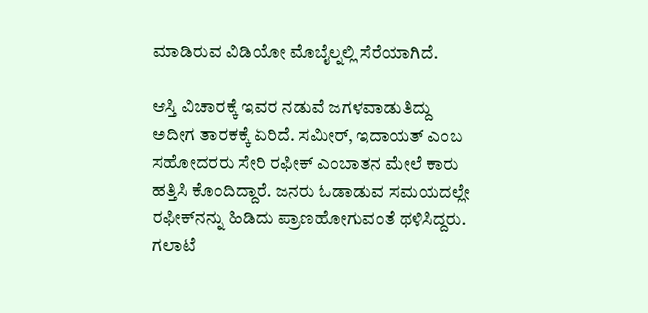ಮಾಡಿರುವ ವಿಡಿಯೋ ಮೊಬೈಲ್ನಲ್ಲಿ ಸೆರೆಯಾಗಿದೆ.

ಆಸ್ತಿ ವಿಚಾರಕ್ಕೆ ಇವರ ನಡುವೆ ಜಗಳವಾಡುತಿದ್ದು ಅದೀಗ ತಾರಕಕ್ಕೆ ಏರಿದೆ. ಸಮೀರ್, ಇದಾಯತ್ ಎಂಬ ಸಹೋದರರು ಸೇರಿ ರಫೀಕ್ ಎಂಬಾತನ ಮೇಲೆ ಕಾರು ಹತ್ತಿಸಿ ಕೊಂದಿದ್ದಾರೆ. ಜನರು ಓಡಾಡುವ ಸಮಯದಲ್ಲೇ ರಫೀಕ್‌ನನ್ನು ಹಿಡಿದು ಪ್ರಾಣಹೋಗುವಂತೆ ಥಳಿಸಿದ್ದರು. ಗಲಾಟೆ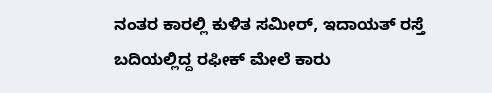ನಂತರ ಕಾರಲ್ಲಿ ಕುಳಿತ ಸಮೀರ್‌, ಇದಾಯತ್‌ ರಸ್ತೆ ಬದಿಯಲ್ಲಿದ್ದ ರಫೀಕ್‌ ಮೇಲೆ ಕಾರು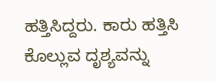ಹತ್ತಿಸಿದ್ದರು. ಕಾರು ಹತ್ತಿಸಿ ಕೊಲ್ಲುವ ದೃಶ್ಯವನ್ನು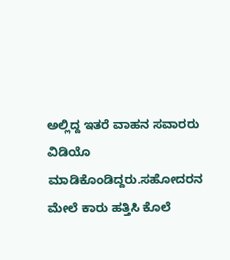ಅಲ್ಲಿದ್ದ ಇತರೆ ವಾಹನ ಸವಾರರು ವಿಡಿಯೊ ಮಾಡಿಕೊಂಡಿದ್ದರು.ಸಹೋದರನ ಮೇಲೆ ಕಾರು ಹತ್ತಿಸಿ ಕೊಲೆ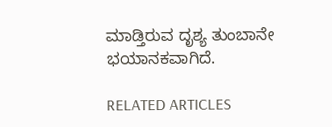ಮಾಡ್ತಿರುವ ದೃಶ್ಯ ತುಂಬಾನೇ ಭಯಾನಕವಾಗಿದೆ.

RELATED ARTICLES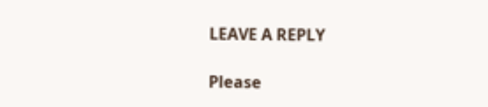LEAVE A REPLY

Please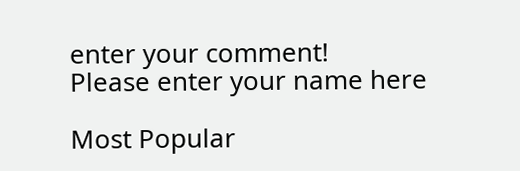enter your comment!
Please enter your name here

Most Popular